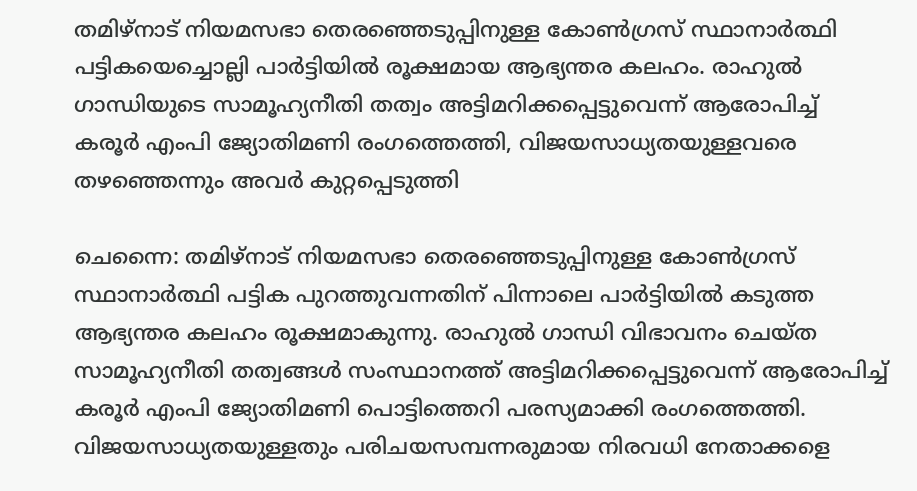തമിഴ്‌നാട് നിയമസഭാ തെരഞ്ഞെടുപ്പിനുള്ള കോൺഗ്രസ് സ്ഥാനാർത്ഥി പട്ടികയെച്ചൊല്ലി പാർട്ടിയിൽ രൂക്ഷമായ ആഭ്യന്തര കലഹം. രാഹുൽ ഗാന്ധിയുടെ സാമൂഹ്യനീതി തത്വം അട്ടിമറിക്കപ്പെട്ടുവെന്ന് ആരോപിച്ച് കരൂർ എംപി ജ്യോതിമണി രംഗത്തെത്തി, വിജയസാധ്യതയുള്ളവരെ തഴഞ്ഞെന്നും അവർ കുറ്റപ്പെടുത്തി

ചെന്നൈ: തമിഴ്‌നാട് നിയമസഭാ തെരഞ്ഞെടുപ്പിനുള്ള കോൺഗ്രസ് സ്ഥാനാർത്ഥി പട്ടിക പുറത്തുവന്നതിന് പിന്നാലെ പാർട്ടിയിൽ കടുത്ത ആഭ്യന്തര കലഹം രൂക്ഷമാകുന്നു. രാഹുൽ ഗാന്ധി വിഭാവനം ചെയ്ത സാമൂഹ്യനീതി തത്വങ്ങൾ സംസ്ഥാനത്ത് അട്ടിമറിക്കപ്പെട്ടുവെന്ന് ആരോപിച്ച് കരൂർ എംപി ജ്യോതിമണി പൊട്ടിത്തെറി പരസ്യമാക്കി രംഗത്തെത്തി. വിജയസാധ്യതയുള്ളതും പരിചയസമ്പന്നരുമായ നിരവധി നേതാക്കളെ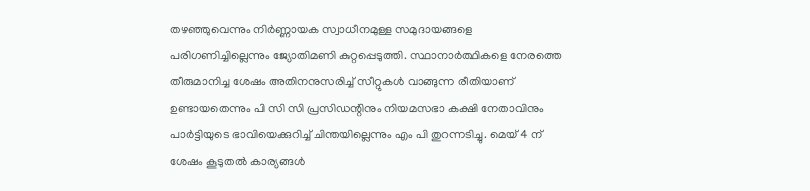തഴഞ്ഞുവെന്നും നിർണ്ണായക സ്വാധീനമുള്ള സമുദായങ്ങളെ പരിഗണിച്ചില്ലെന്നും ജ്യോതിമണി കുറ്റപ്പെടുത്തി. സ്ഥാനാർത്ഥികളെ നേരത്തെ തീരുമാനിച്ച ശേഷം അതിനനുസരിച്ച് സീറ്റുകൾ വാങ്ങുന്ന രീതിയാണ് ഉണ്ടായതെന്നും പി സി സി പ്രസിഡന്റിനും നിയമസഭാ കക്ഷി നേതാവിനും പാർട്ടിയുടെ ഭാവിയെക്കുറിച്ച് ചിന്തയില്ലെന്നും എം പി തുറന്നടിച്ചു. മെയ് 4 ന് ശേഷം കൂടുതൽ കാര്യങ്ങൾ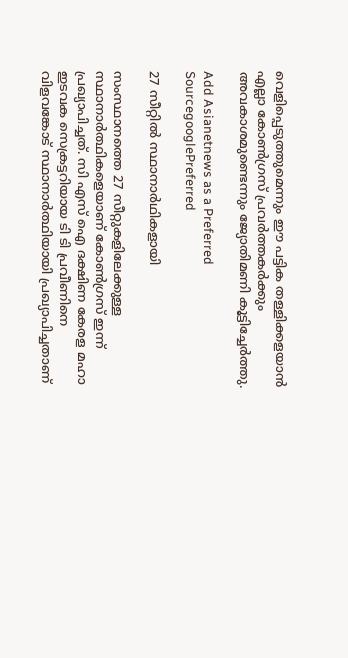വെളിപ്പെടുത്തുമെന്നും ഈ പട്ടിക തള്ളിക്കളയാൻ എല്ലാ കോൺഗ്രസ് പ്രവർത്തകർക്കും അവകാശമുണ്ടെന്നും ജ്യോതിമണി കൂട്ടിച്ചേർത്തു.

Add Asianetnews as a Preferred SourcegooglePreferred

27 സീറ്റിൽ സ്ഥാനാർഥികളായി

സംസ്ഥാനത്തെ 27 സീറ്റുകളിലേക്കുള്ള സ്ഥാനാർത്ഥികളെയാണ് കോൺഗ്രസ് ഇന്ന് പ്രഖ്യാപിച്ചത്. സി എസ് ഐ ദക്ഷിണ കേരള മഹാ ഇടവക സെക്രട്ടറിയായ ടി ടി പ്രവീണിനെ വിളവങ്കോട് സ്ഥാനാർത്ഥിയായി പ്രഖ്യാപിച്ചതാണ്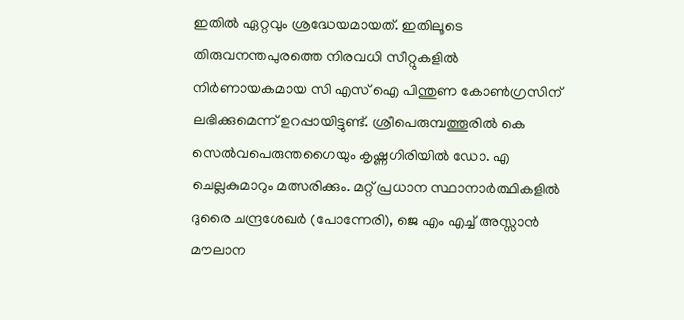ഇതിൽ ഏറ്റവും ശ്രദ്ധേയമായത്. ഇതിലൂടെ തിരുവനന്തപുരത്തെ നിരവധി സീറ്റുകളിൽ നിർണായകമായ സി എസ് ഐ പിന്തുണ കോൺഗ്രസിന് ലഭിക്കുമെന്ന് ഉറപ്പായിട്ടുണ്ട്. ശ്രീപെരുമ്പത്തൂരിൽ കെ സെൽവപെരുന്തഗൈയും കൃഷ്ണഗിരിയിൽ ഡോ. എ ചെല്ലകുമാറും മത്സരിക്കും. മറ്റ് പ്രധാന സ്ഥാനാർത്ഥികളിൽ ദുരൈ ചന്ദ്രശേഖർ (പോന്നേരി), ജെ എം എച്ച് അസ്സാൻ മൗലാന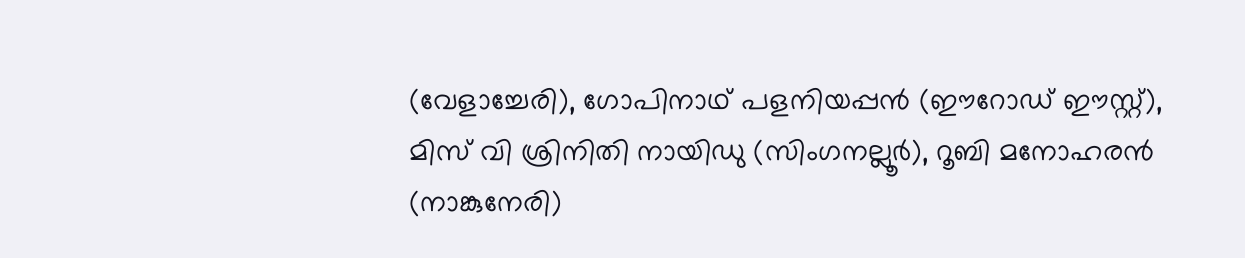(വേളാച്ചേരി), ഗോപിനാഥ് പളനിയപ്പൻ (ഈറോഡ് ഈസ്റ്റ്), മിസ് വി ശ്രിനിതി നായിഡു (സിംഗനല്ലൂർ), റൂബി മനോഹരൻ (നാങ്കുനേരി)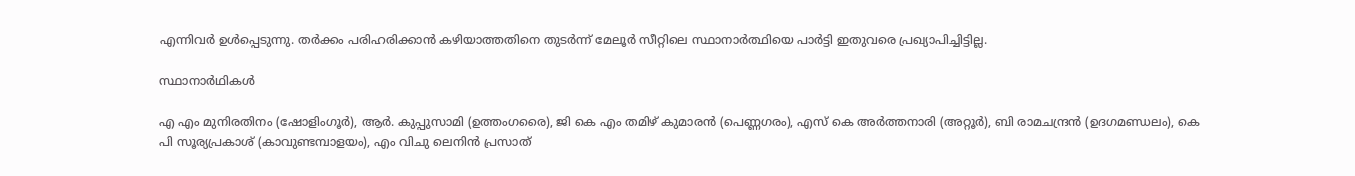എന്നിവർ ഉൾപ്പെടുന്നു. തർക്കം പരിഹരിക്കാൻ കഴിയാത്തതിനെ തുടർന്ന് മേലൂർ സീറ്റിലെ സ്ഥാനാർത്ഥിയെ പാർട്ടി ഇതുവരെ പ്രഖ്യാപിച്ചിട്ടില്ല.

സ്ഥാനാർഥികൾ

എ എം മുനിരതിനം (ഷോളിംഗൂർ), ആർ. കുപ്പുസാമി (ഉത്തംഗരൈ), ജി കെ എം തമിഴ് കുമാരൻ (പെണ്ണഗരം), എസ് കെ അർത്തനാരി (അറ്റൂർ), ബി രാമചന്ദ്രൻ (ഉദഗമണ്ഡലം), കെ പി സൂര്യപ്രകാശ് (കാവുണ്ടമ്പാളയം), എം വിചു ലെനിൻ പ്രസാത്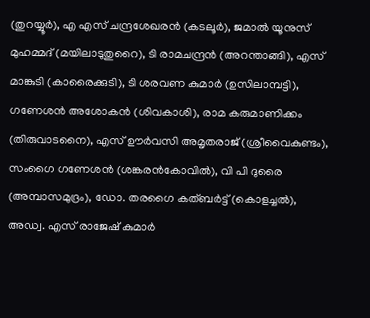(തുറയ്യൂർ), എ എസ് ചന്ദ്രശേഖരൻ (കടലൂർ), ജമാൽ യൂനുസ് മുഹമ്മദ് (മയിലാടുതുറൈ), ടി രാമചന്ദ്രൻ (അറന്താങ്ങി), എസ് മാങ്കുടി (കാരൈക്കുടി), ടി ശരവണ കുമാർ (ഉസിലാമ്പട്ടി), ഗണേശൻ അശോകൻ (ശിവകാശി), രാമ കരുമാണിക്കം (തിരുവാടനൈ), എസ് ഊർവസി അമൃതരാജ് (ശ്രീവൈകുണ്ടം), സംഗൈ ഗണേശൻ (ശങ്കരൻകോവിൽ), വി പി ദുരൈ (അമ്പാസമുദ്രം), ഡോ. തരഗൈ കത്ബർട്ട് (കൊളച്ചൽ), അഡ്വ. എസ് രാജേഷ് കുമാർ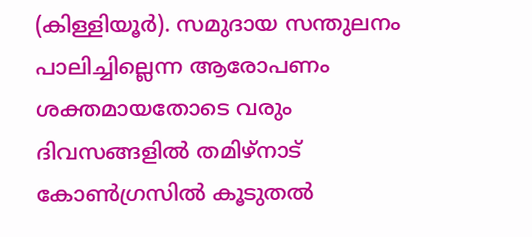(കിള്ളിയൂർ). സമുദായ സന്തുലനം പാലിച്ചില്ലെന്ന ആരോപണം ശക്തമായതോടെ വരും ദിവസങ്ങളിൽ തമിഴ്‌നാട് കോൺഗ്രസിൽ കൂടുതൽ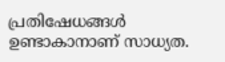പ്രതിഷേധങ്ങൾ ഉണ്ടാകാനാണ് സാധ്യത.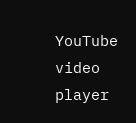YouTube video player